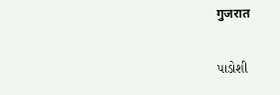गुजरात

પાડોશી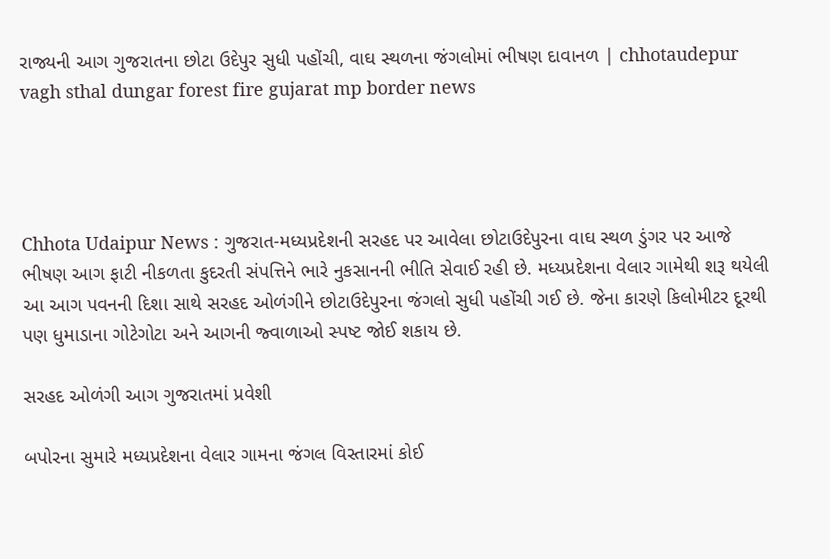રાજ્યની આગ ગુજરાતના છોટા ઉદેપુર સુધી પહોંચી, વાઘ સ્થળના જંગલોમાં ભીષણ દાવાનળ | chhotaudepur vagh sthal dungar forest fire gujarat mp border news




Chhota Udaipur News : ગુજરાત-મધ્યપ્રદેશની સરહદ પર આવેલા છોટાઉદેપુરના વાઘ સ્થળ ડુંગર પર આજે ભીષણ આગ ફાટી નીકળતા કુદરતી સંપત્તિને ભારે નુકસાનની ભીતિ સેવાઈ રહી છે. મધ્યપ્રદેશના વેલાર ગામેથી શરૂ થયેલી આ આગ પવનની દિશા સાથે સરહદ ઓળંગીને છોટાઉદેપુરના જંગલો સુધી પહોંચી ગઈ છે. જેના કારણે કિલોમીટર દૂરથી પણ ધુમાડાના ગોટેગોટા અને આગની જ્વાળાઓ સ્પષ્ટ જોઈ શકાય છે.

સરહદ ઓળંગી આગ ગુજરાતમાં પ્રવેશી

બપોરના સુમારે મધ્યપ્રદેશના વેલાર ગામના જંગલ વિસ્તારમાં કોઈ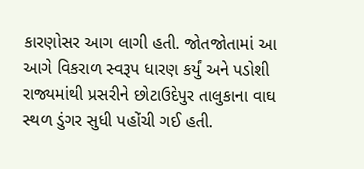કારણોસર આગ લાગી હતી. જોતજોતામાં આ આગે વિકરાળ સ્વરૂપ ધારણ કર્યું અને પડોશી રાજ્યમાંથી પ્રસરીને છોટાઉદેપુર તાલુકાના વાઘ સ્થળ ડુંગર સુધી પહોંચી ગઈ હતી.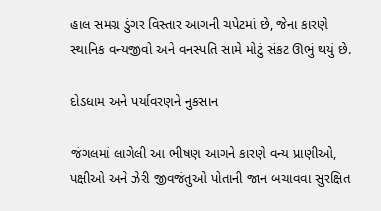હાલ સમગ્ર ડુંગર વિસ્તાર આગની ચપેટમાં છે, જેના કારણે સ્થાનિક વન્યજીવો અને વનસ્પતિ સામે મોટું સંકટ ઊભું થયું છે.

દોડધામ અને પર્યાવરણને નુકસાન

જંગલમાં લાગેલી આ ભીષણ આગને કારણે વન્ય પ્રાણીઓ, પક્ષીઓ અને ઝેરી જીવજંતુઓ પોતાની જાન બચાવવા સુરક્ષિત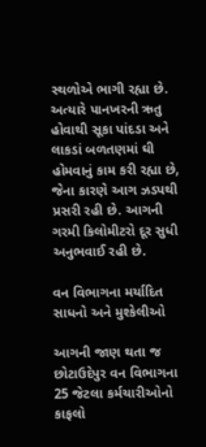સ્થળોએ ભાગી રહ્યા છે. અત્યારે પાનખરની ઋતુ હોવાથી સૂકા પાંદડા અને લાકડાં બળતણમાં ઘી હોમવાનું કામ કરી રહ્યા છે, જેના કારણે આગ ઝડપથી પ્રસરી રહી છે. આગની ગરમી કિલોમીટરો દૂર સુધી અનુભવાઈ રહી છે.

વન વિભાગના મર્યાદિત સાધનો અને મુશ્કેલીઓ

આગની જાણ થતા જ છોટાઉદેપુર વન વિભાગના 25 જેટલા કર્મચારીઓનો કાફલો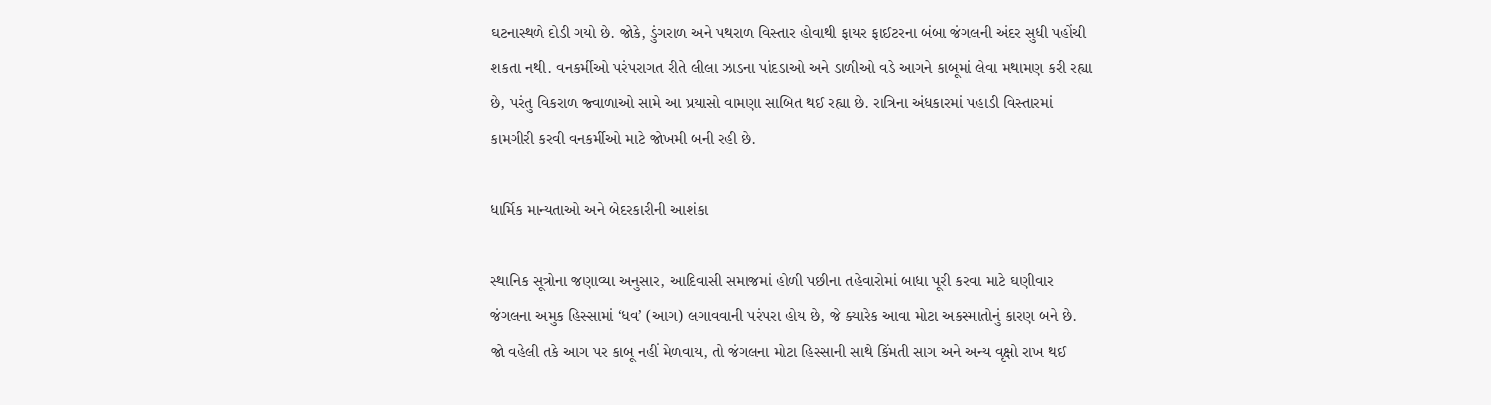ઘટનાસ્થળે દોડી ગયો છે. જોકે, ડુંગરાળ અને પથરાળ વિસ્તાર હોવાથી ફાયર ફાઈટરના બંબા જંગલની અંદર સુધી પહોંચી શકતા નથી. વનકર્મીઓ પરંપરાગત રીતે લીલા ઝાડના પાંદડાઓ અને ડાળીઓ વડે આગને કાબૂમાં લેવા મથામણ કરી રહ્યા છે, પરંતુ વિકરાળ જ્વાળાઓ સામે આ પ્રયાસો વામણા સાબિત થઈ રહ્યા છે. રાત્રિના અંધકારમાં પહાડી વિસ્તારમાં કામગીરી કરવી વનકર્મીઓ માટે જોખમી બની રહી છે.

ધાર્મિક માન્યતાઓ અને બેદરકારીની આશંકા

સ્થાનિક સૂત્રોના જણાવ્યા અનુસાર, આદિવાસી સમાજમાં હોળી પછીના તહેવારોમાં બાધા પૂરી કરવા માટે ઘણીવાર જંગલના અમુક હિસ્સામાં ‘ધવ’ (આગ) લગાવવાની પરંપરા હોય છે, જે ક્યારેક આવા મોટા અકસ્માતોનું કારણ બને છે. જો વહેલી તકે આગ પર કાબૂ નહીં મેળવાય, તો જંગલના મોટા હિસ્સાની સાથે કિંમતી સાગ અને અન્ય વૃક્ષો રાખ થઈ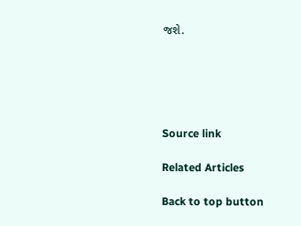જશે.





Source link

Related Articles

Back to top button